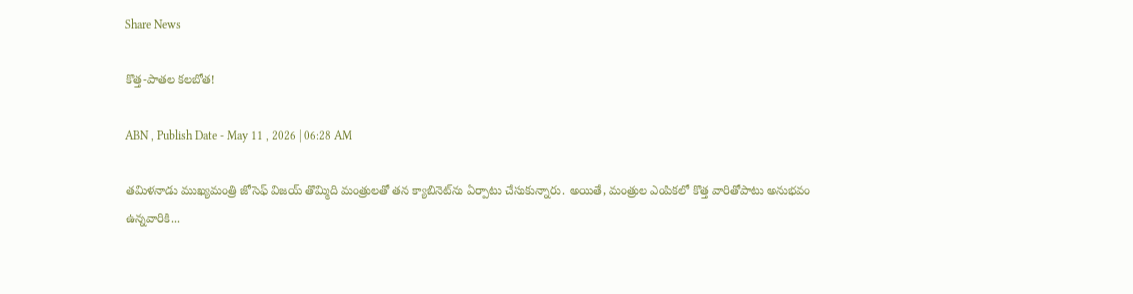Share News

కొత్త-పాతల కలబోత!

ABN , Publish Date - May 11 , 2026 | 06:28 AM

తమిళనాడు ముఖ్యమంత్రి జోసెఫ్‌ విజయ్‌ తొమ్మిది మంత్రులతో తన క్యాబినెట్‌ను ఏర్పాటు చేసుకున్నారు. అయితే, మంత్రుల ఎంపికలో కొత్త వారితోపాటు అనుభవం ఉన్నవారికి...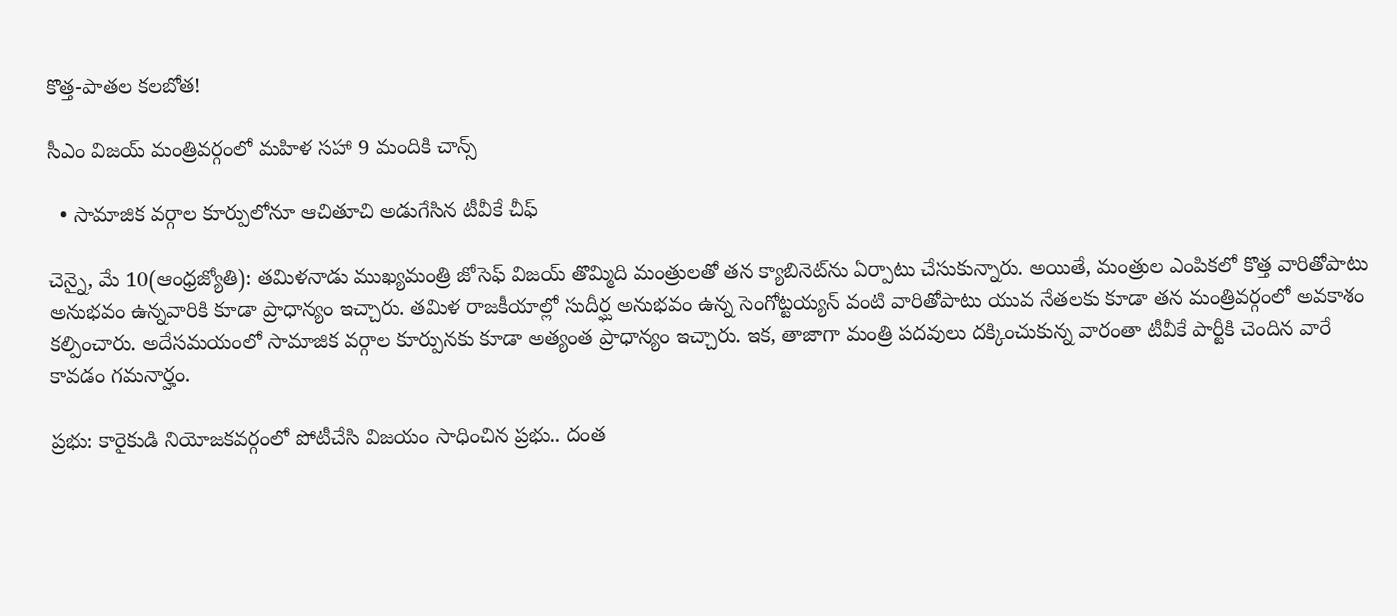కొత్త-పాతల కలబోత!

సీఎం విజయ్‌ మంత్రివర్గంలో మహిళ సహా 9 మందికి చాన్స్‌

  • సామాజిక వర్గాల కూర్పులోనూ ఆచితూచి అడుగేసిన టీవీకే చీఫ్‌

చెన్నై, మే 10(ఆంధ్రజ్యోతి): తమిళనాడు ముఖ్యమంత్రి జోసెఫ్‌ విజయ్‌ తొమ్మిది మంత్రులతో తన క్యాబినెట్‌ను ఏర్పాటు చేసుకున్నారు. అయితే, మంత్రుల ఎంపికలో కొత్త వారితోపాటు అనుభవం ఉన్నవారికి కూడా ప్రాధాన్యం ఇచ్చారు. తమిళ రాజకీయాల్లో సుదీర్ఘ అనుభవం ఉన్న సెంగోట్టయ్యన్‌ వంటి వారితోపాటు యువ నేతలకు కూడా తన మంత్రివర్గంలో అవకాశం కల్పించారు. అదేసమయంలో సామాజిక వర్గాల కూర్పునకు కూడా అత్యంత ప్రాధాన్యం ఇచ్చారు. ఇక, తాజాగా మంత్రి పదవులు దక్కించుకున్న వారంతా టీవీకే పార్టీకి చెందిన వారే కావడం గమనార్హం.

ప్రభు: కారైకుడి నియోజకవర్గంలో పోటీచేసి విజయం సాధించిన ప్రభు.. దంత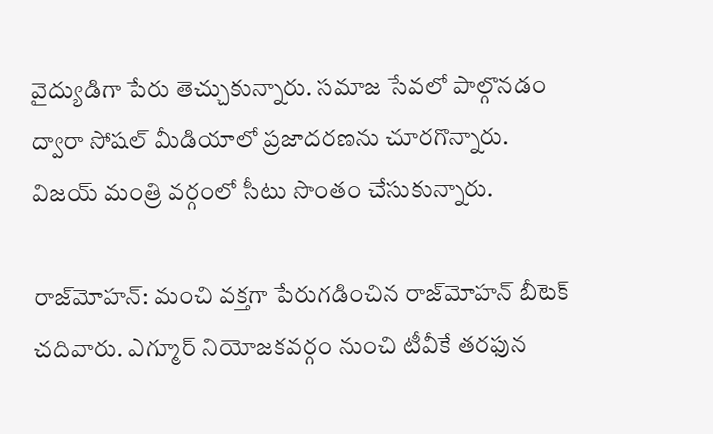వైద్యుడిగా పేరు తెచ్చుకున్నారు. సమాజ సేవలో పాల్గొనడం ద్వారా సోషల్‌ మీడియాలో ప్రజాదరణను చూరగొన్నారు. విజయ్‌ మంత్రి వర్గంలో సీటు సొంతం చేసుకున్నారు.

రాజ్‌మోహన్‌: మంచి వక్తగా పేరుగడించిన రాజ్‌మోహన్‌ బీటెక్‌ చదివారు. ఎగ్మూర్‌ నియోజకవర్గం నుంచి టీవీకే తరఫున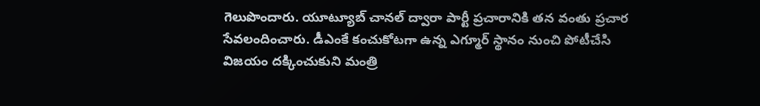గెలుపొందారు. యూట్యూబ్‌ చానల్‌ ద్వారా పార్టీ ప్రచారానికి తన వంతు ప్రచార సేవలందించారు. డీఎంకే కంచుకోటగా ఉన్న ఎగ్మూర్‌ స్థానం నుంచి పోటీచేసి విజయం దక్కించుకుని మంత్రి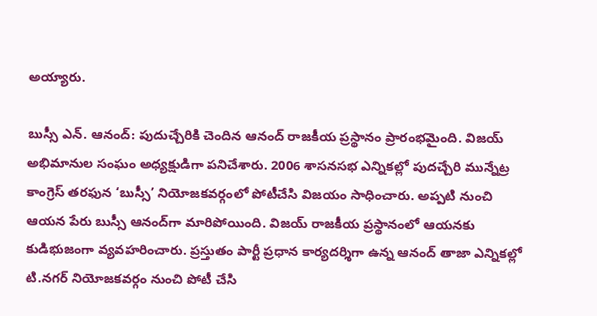అయ్యారు.

బుస్సీ ఎన్‌. ఆనంద్‌: పుదుచ్చేరికి చెందిన ఆనంద్‌ రాజకీయ ప్రస్థానం ప్రారంభమైంది. విజయ్‌ అభిమానుల సంఘం అధ్యక్షుడిగా పనిచేశారు. 2006 శాసనసభ ఎన్నికల్లో పుదచ్చేరి మున్నేట్ర కాంగ్రెస్‌ తరఫున ‘బుస్సీ’ నియోజకవర్గంలో పోటీచేసి విజయం సాధించారు. అప్పటి నుంచి ఆయన పేరు బుస్సీ ఆనంద్‌గా మారిపోయింది. విజయ్‌ రాజకీయ ప్రస్థానంలో ఆయనకు కుడిభుజంగా వ్యవహరించారు. ప్రస్తుతం పార్టీ ప్రధాన కార్యదర్శిగా ఉన్న ఆనంద్‌ తాజా ఎన్నికల్లో టి.నగర్‌ నియోజకవర్గం నుంచి పోటీ చేసి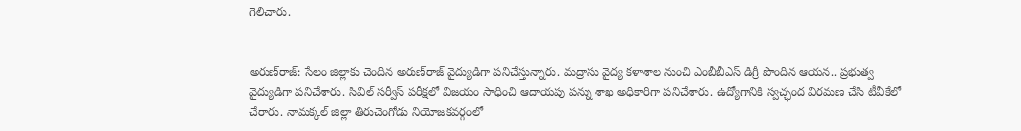గెలిచారు.


అరుణ్‌రాజ్‌: సేలం జిల్లాకు చెందిన అరుణ్‌రాజ్‌ వైద్యుడిగా పనిచేస్తున్నారు. మద్రాసు వైద్య కళాశాల నుంచి ఎంబీబీఎస్‌ డిగ్రీ పొందిన ఆయన.. ప్రభుత్వ వైద్యుడిగా పనిచేశారు. సివిల్‌ సర్వీస్‌ పరీక్షలో విజయం సాధించి ఆదాయపు పన్ను శాఖ అధికారిగా పనిచేశారు. ఉద్యోగానికి స్వచ్ఛంద విరమణ చేసి టీవీకేలో చేరారు. నామక్కల్‌ జిల్లా తిరుచెంగోడు నియోజకవర్గంలో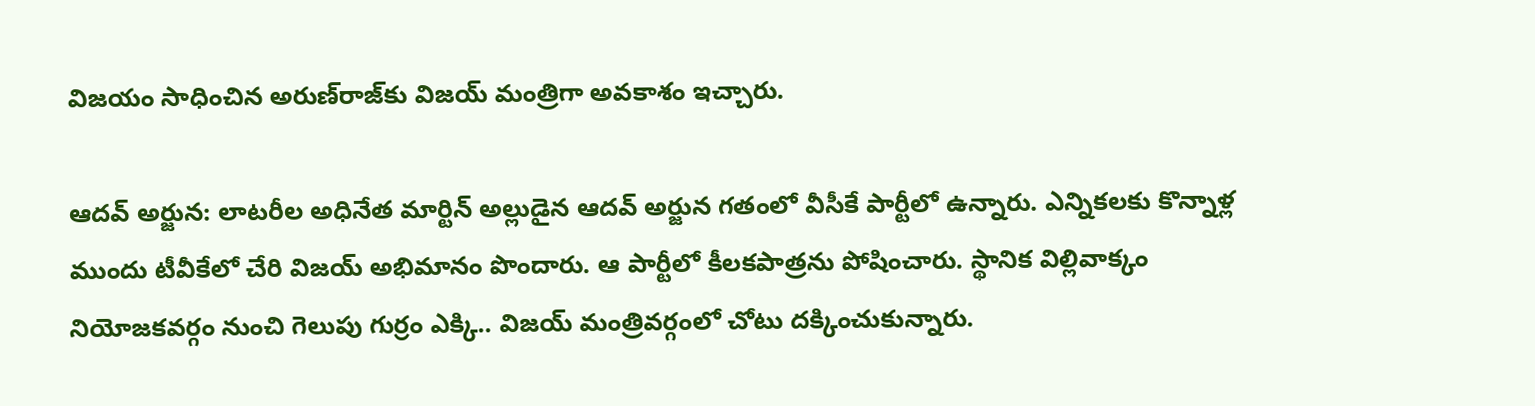విజయం సాధించిన అరుణ్‌రాజ్‌కు విజయ్‌ మంత్రిగా అవకాశం ఇచ్చారు.

ఆదవ్‌ అర్జున: లాటరీల అధినేత మార్టిన్‌ అల్లుడైన ఆదవ్‌ అర్జున గతంలో వీసీకే పార్టీలో ఉన్నారు. ఎన్నికలకు కొన్నాళ్ల ముందు టీవీకేలో చేరి విజయ్‌ అభిమానం పొందారు. ఆ పార్టీలో కీలకపాత్రను పోషించారు. స్థానిక విల్లివాక్కం నియోజకవర్గం నుంచి గెలుపు గుర్రం ఎక్కి.. విజయ్‌ మంత్రివర్గంలో చోటు దక్కించుకున్నారు.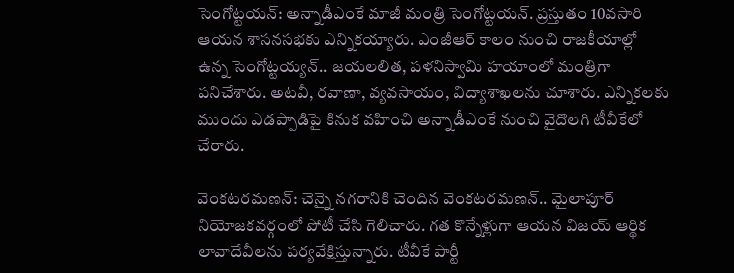సెంగోట్టయన్‌: అన్నాడీఎంకే మాజీ మంత్రి సెంగోట్టయన్‌. ప్రస్తుతం 10వసారి ఆయన శాసనసభకు ఎన్నికయ్యారు. ఎంజీఆర్‌ కాలం నుంచి రాజకీయాల్లో ఉన్న సెంగోట్టయ్యన్‌.. జయలలిత, పళనిస్వామి హయాంలో మంత్రిగా పనిచేశారు. అటవీ, రవాణా, వ్యవసాయం, విద్యాశాఖలను చూశారు. ఎన్నికలకు ముందు ఎడప్పాడిపై కినుక వహించి అన్నాడీఎంకే నుంచి వైదొలగి టీవీకేలో చేరారు.

వెంకటరమణన్‌: చెన్నై నగరానికి చెందిన వెంకటరమణన్‌.. మైలాపూర్‌ నియోజకవర్గంలో పోటీ చేసి గెలిచారు. గత కొన్నేళ్లుగా ఆయన విజయ్‌ ఆర్థిక లావాదేవీలను పర్యవేక్షిస్తున్నారు. టీవీకే పార్టీ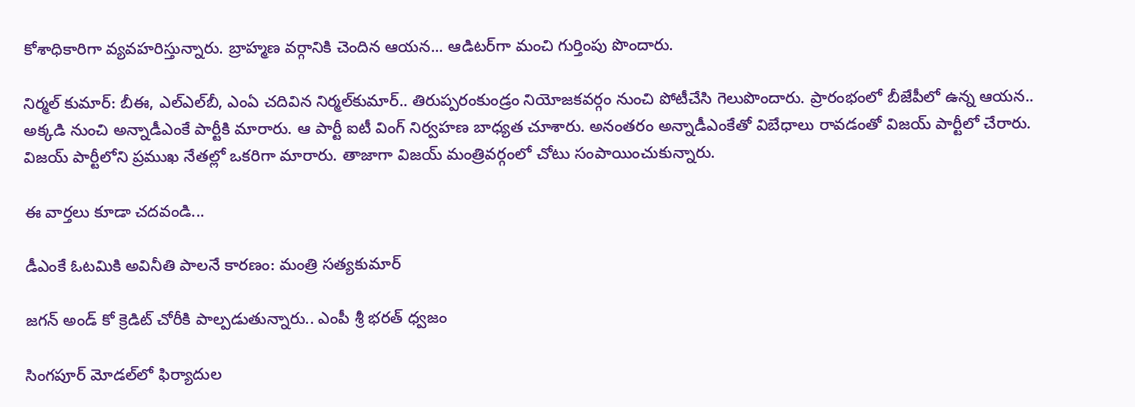కోశాధికారిగా వ్యవహరిస్తున్నారు. బ్రాహ్మణ వర్గానికి చెందిన ఆయన... ఆడిటర్‌గా మంచి గుర్తింపు పొందారు.

నిర్మల్‌ కుమార్‌: బీఈ, ఎల్‌ఎల్‌బీ, ఎంఏ చదివిన నిర్మల్‌కుమార్‌.. తిరుప్పరంకుండ్రం నియోజకవర్గం నుంచి పోటీచేసి గెలుపొందారు. ప్రారంభంలో బీజేపీలో ఉన్న ఆయన.. అక్కడి నుంచి అన్నాడీఎంకే పార్టీకి మారారు. ఆ పార్టీ ఐటీ వింగ్‌ నిర్వహణ బాధ్యత చూశారు. అనంతరం అన్నాడీఎంకేతో విబేధాలు రావడంతో విజయ్‌ పార్టీలో చేరారు. విజయ్‌ పార్టీలోని ప్రముఖ నేతల్లో ఒకరిగా మారారు. తాజాగా విజయ్‌ మంత్రివర్గంలో చోటు సంపాయించుకున్నారు.

ఈ వార్తలు కూడా చదవండి...

డీఎంకే ఓటమికి అవినీతి పాలనే కారణం: మంత్రి సత్యకుమార్

జగన్ అండ్ కో క్రెడిట్ చోరీకి పాల్పడుతున్నారు.. ఎంపీ శ్రీ భరత్ ధ్వజం

సింగపూర్ మోడల్‌లో ఫిర్యాదుల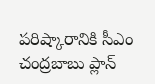పరిష్కారానికి సీఎం చంద్రబాబు ప్లాన్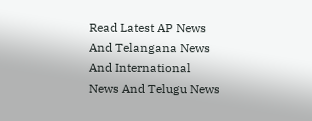Read Latest AP News And Telangana News And International News And Telugu News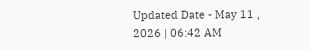Updated Date - May 11 , 2026 | 06:42 AM